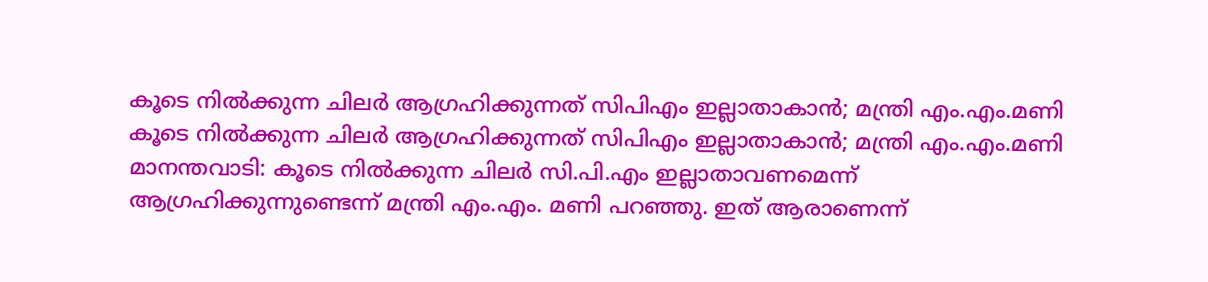കൂടെ നിൽക്കുന്ന ചിലർ ആഗ്രഹിക്കുന്നത് സിപിഎം ഇല്ലാതാകാൻ; മന്ത്രി എം.എം.മണി
കൂടെ നിൽക്കുന്ന ചിലർ ആഗ്രഹിക്കുന്നത് സിപിഎം ഇല്ലാതാകാൻ; മന്ത്രി എം.എം.മണി
മാനന്തവാടി: കൂടെ നിൽക്കുന്ന ചിലർ സി.പി.എം ഇല്ലാതാവണമെന്ന്
ആഗ്രഹിക്കുന്നുണ്ടെന്ന് മന്ത്രി എം.എം. മണി പറഞ്ഞു. ഇത് ആരാണെന്ന്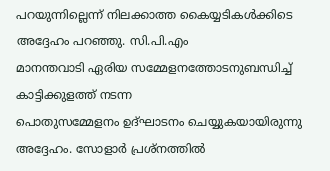പറയുന്നില്ലെന്ന് നിലക്കാത്ത കൈയ്യടികൾക്കിടെ അദ്ദേഹം പറഞ്ഞു. സി.പി.എം
മാനന്തവാടി ഏരിയ സമ്മേളനത്തോടനുബന്ധിച്ച് കാട്ടിക്കുളത്ത് നടന്ന
പൊതുസമ്മേളനം ഉദ്ഘാടനം ചെയ്യുകയായിരുന്നു അദ്ദേഹം. സോളാർ പ്രശ്നത്തിൽ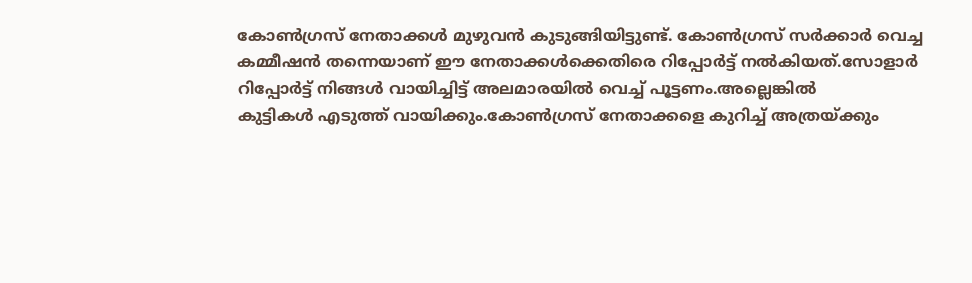കോൺഗ്രസ് നേതാക്കൾ മുഴുവൻ കുടുങ്ങിയിട്ടുണ്ട്. കോൺഗ്രസ് സർക്കാർ വെച്ച
കമ്മീഷൻ തന്നെയാണ് ഈ നേതാക്കൾക്കെതിരെ റിപ്പോർട്ട് നൽകിയത്.സോളാർ
റിപ്പോർട്ട് നിങ്ങൾ വായിച്ചിട്ട് അലമാരയിൽ വെച്ച് പൂട്ടണം.അല്ലെങ്കിൽ
കുട്ടികൾ എടുത്ത് വായിക്കും.കോൺഗ്രസ് നേതാക്കളെ കുറിച്ച് അത്രയ്ക്കും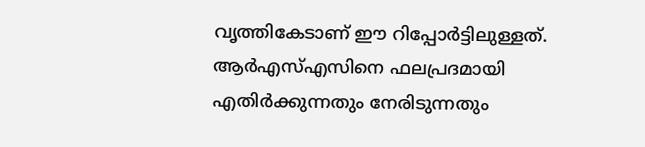വൃത്തികേടാണ് ഈ റിപ്പോർട്ടിലുള്ളത്. ആർഎസ്എസിനെ ഫലപ്രദമായി
എതിർക്കുന്നതും നേരിടുന്നതും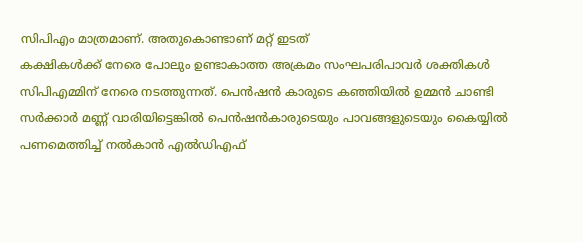സിപിഎം മാത്രമാണ്. അതുകൊണ്ടാണ് മറ്റ് ഇടത്
കക്ഷികൾക്ക് നേരെ പോലും ഉണ്ടാകാത്ത അക്രമം സംഘപരിപാവർ ശക്തികൾ
സിപിഎമ്മിന് നേരെ നടത്തുന്നത്. പെൻഷൻ കാരുടെ കഞ്ഞിയിൽ ഉമ്മൻ ചാണ്ടി
സർക്കാർ മണ്ണ് വാരിയിട്ടെങ്കിൽ പെൻഷൻകാരുടെയും പാവങ്ങളുടെയും കൈയ്യിൽ
പണമെത്തിച്ച് നൽകാൻ എൽഡിഎഫ്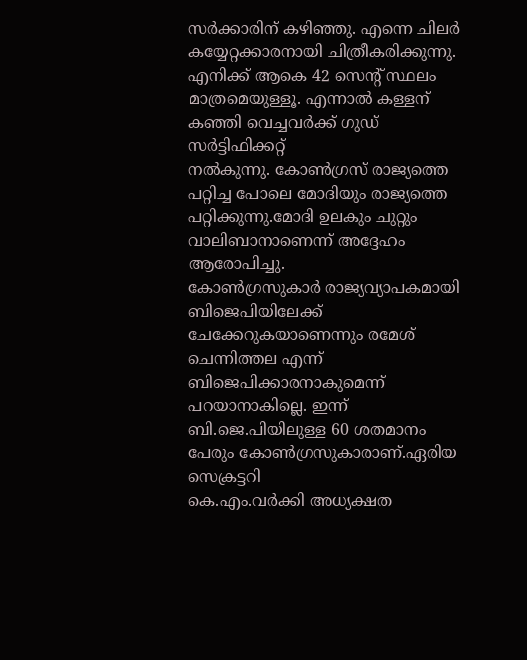സർക്കാരിന് കഴിഞ്ഞു. എന്നെ ചിലർ
കയ്യേറ്റക്കാരനായി ചിത്രീകരിക്കുന്നു. എനിക്ക് ആകെ 42 സെന്റ് സ്ഥലം
മാത്രമെയുള്ളൂ. എന്നാൽ കള്ളന് കഞ്ഞി വെച്ചവർക്ക് ഗുഡ് സർട്ടിഫിക്കറ്റ്
നൽകുന്നു. കോൺഗ്രസ് രാജ്യത്തെ പറ്റിച്ച പോലെ മോദിയും രാജ്യത്തെ
പറ്റിക്കുന്നു.മോദി ഉലകും ചുറ്റും വാലിബാനാണെന്ന് അദ്ദേഹം ആരോപിച്ചു.
കോൺഗ്രസുകാർ രാജ്യവ്യാപകമായി ബിജെപിയിലേക്ക് ചേക്കേറുകയാണെന്നും രമേശ്
ചെന്നിത്തല എന്ന് ബിജെപിക്കാരനാകുമെന്ന് പറയാനാകില്ലെ. ഇന്ന്
ബി.ജെ.പിയിലുള്ള 60 ശതമാനം പേരും കോൺഗ്രസുകാരാണ്.ഏരിയ സെക്രട്ടറി
കെ.എം.വർക്കി അധ്യക്ഷത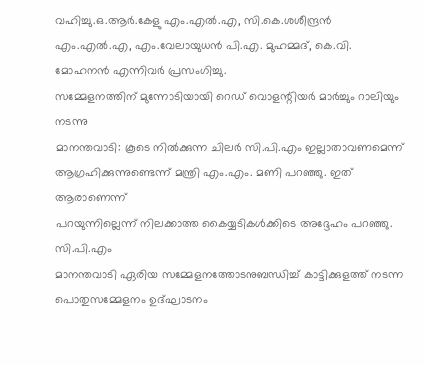വഹിച്ചു.ഒ.ആർ.കേളു എം.എൽ.എ, സി.കെ.ശശീന്ദ്രൻ
എം.എൽ.എ, എം.വേലായുധൻ പി.എ. മുഹമ്മദ്, കെ.വി. മോഹനൻ എന്നിവർ പ്രസംഗിച്ചു.
സമ്മേളനത്തിന് മുന്നോടിയായി റെഡ് വൊളന്റിയർ മാർച്ചും റാലിയും നടന്നു
മാനന്തവാടി: കൂടെ നിൽക്കുന്ന ചിലർ സി.പി.എം ഇല്ലാതാവണമെന്ന്
ആഗ്രഹിക്കുന്നുണ്ടെന്ന് മന്ത്രി എം.എം. മണി പറഞ്ഞു. ഇത് ആരാണെന്ന്
പറയുന്നില്ലെന്ന് നിലക്കാത്ത കൈയ്യടികൾക്കിടെ അദ്ദേഹം പറഞ്ഞു. സി.പി.എം
മാനന്തവാടി ഏരിയ സമ്മേളനത്തോടനുബന്ധിച്ച് കാട്ടിക്കുളത്ത് നടന്ന
പൊതുസമ്മേളനം ഉദ്ഘാടനം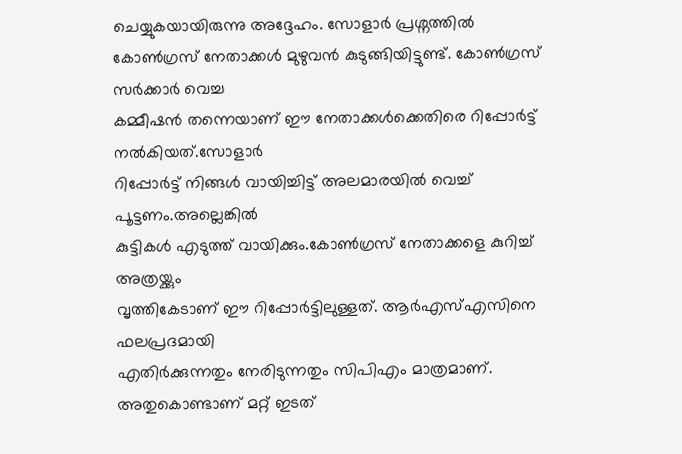ചെയ്യുകയായിരുന്നു അദ്ദേഹം. സോളാർ പ്രശ്നത്തിൽ
കോൺഗ്രസ് നേതാക്കൾ മുഴുവൻ കുടുങ്ങിയിട്ടുണ്ട്. കോൺഗ്രസ് സർക്കാർ വെച്ച
കമ്മീഷൻ തന്നെയാണ് ഈ നേതാക്കൾക്കെതിരെ റിപ്പോർട്ട് നൽകിയത്.സോളാർ
റിപ്പോർട്ട് നിങ്ങൾ വായിച്ചിട്ട് അലമാരയിൽ വെച്ച് പൂട്ടണം.അല്ലെങ്കിൽ
കുട്ടികൾ എടുത്ത് വായിക്കും.കോൺഗ്രസ് നേതാക്കളെ കുറിച്ച് അത്രയ്ക്കും
വൃത്തികേടാണ് ഈ റിപ്പോർട്ടിലുള്ളത്. ആർഎസ്എസിനെ ഫലപ്രദമായി
എതിർക്കുന്നതും നേരിടുന്നതും സിപിഎം മാത്രമാണ്. അതുകൊണ്ടാണ് മറ്റ് ഇടത്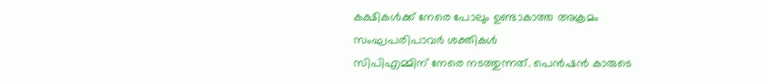കക്ഷികൾക്ക് നേരെ പോലും ഉണ്ടാകാത്ത അക്രമം സംഘപരിപാവർ ശക്തികൾ
സിപിഎമ്മിന് നേരെ നടത്തുന്നത്. പെൻഷൻ കാരുടെ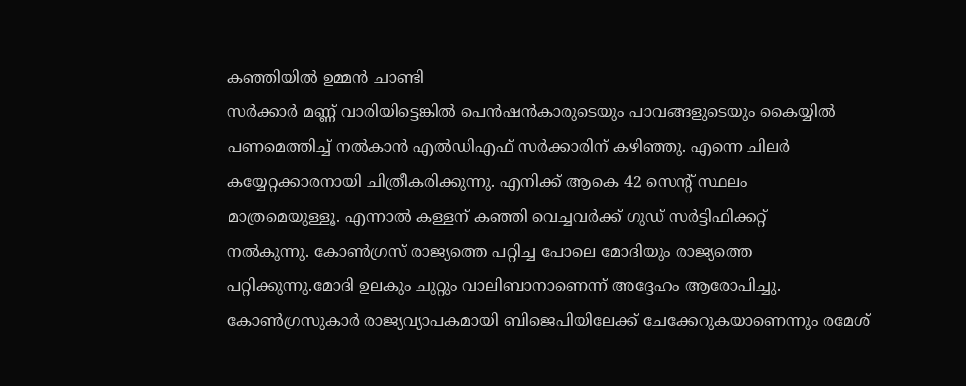കഞ്ഞിയിൽ ഉമ്മൻ ചാണ്ടി
സർക്കാർ മണ്ണ് വാരിയിട്ടെങ്കിൽ പെൻഷൻകാരുടെയും പാവങ്ങളുടെയും കൈയ്യിൽ
പണമെത്തിച്ച് നൽകാൻ എൽഡിഎഫ് സർക്കാരിന് കഴിഞ്ഞു. എന്നെ ചിലർ
കയ്യേറ്റക്കാരനായി ചിത്രീകരിക്കുന്നു. എനിക്ക് ആകെ 42 സെന്റ് സ്ഥലം
മാത്രമെയുള്ളൂ. എന്നാൽ കള്ളന് കഞ്ഞി വെച്ചവർക്ക് ഗുഡ് സർട്ടിഫിക്കറ്റ്
നൽകുന്നു. കോൺഗ്രസ് രാജ്യത്തെ പറ്റിച്ച പോലെ മോദിയും രാജ്യത്തെ
പറ്റിക്കുന്നു.മോദി ഉലകും ചുറ്റും വാലിബാനാണെന്ന് അദ്ദേഹം ആരോപിച്ചു.
കോൺഗ്രസുകാർ രാജ്യവ്യാപകമായി ബിജെപിയിലേക്ക് ചേക്കേറുകയാണെന്നും രമേശ്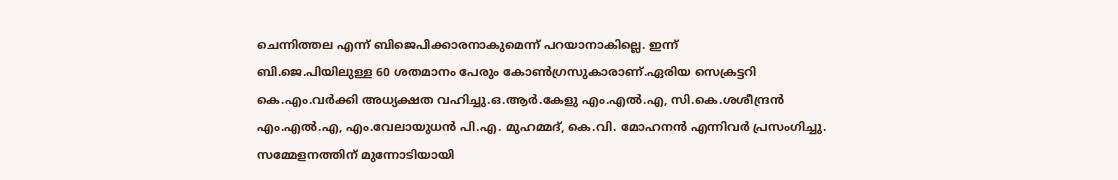ചെന്നിത്തല എന്ന് ബിജെപിക്കാരനാകുമെന്ന് പറയാനാകില്ലെ. ഇന്ന്
ബി.ജെ.പിയിലുള്ള 60 ശതമാനം പേരും കോൺഗ്രസുകാരാണ്.ഏരിയ സെക്രട്ടറി
കെ.എം.വർക്കി അധ്യക്ഷത വഹിച്ചു.ഒ.ആർ.കേളു എം.എൽ.എ, സി.കെ.ശശീന്ദ്രൻ
എം.എൽ.എ, എം.വേലായുധൻ പി.എ. മുഹമ്മദ്, കെ.വി. മോഹനൻ എന്നിവർ പ്രസംഗിച്ചു.
സമ്മേളനത്തിന് മുന്നോടിയായി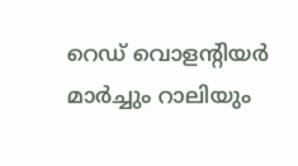റെഡ് വൊളന്റിയർ മാർച്ചും റാലിയും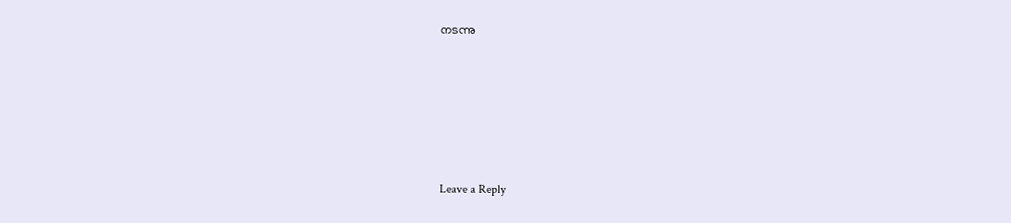നടന്നു






Leave a Reply